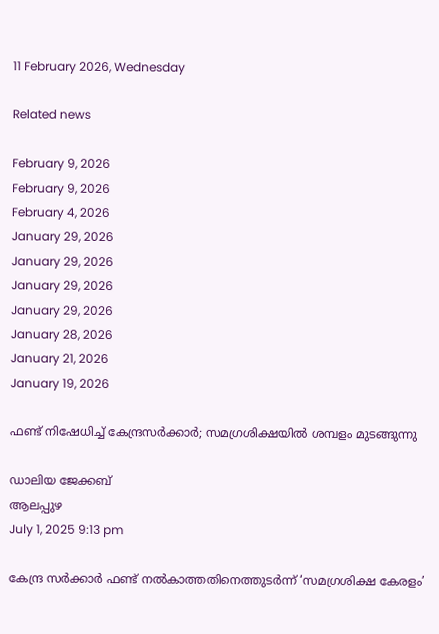11 February 2026, Wednesday

Related news

February 9, 2026
February 9, 2026
February 4, 2026
January 29, 2026
January 29, 2026
January 29, 2026
January 29, 2026
January 28, 2026
January 21, 2026
January 19, 2026

ഫണ്ട് നിഷേധിച്ച് കേന്ദ്രസർക്കാർ; സമഗ്രശിക്ഷയിൽ ശമ്പളം മുടങ്ങുന്നു

ഡാലിയ ജേക്കബ്
ആലപ്പുഴ
July 1, 2025 9:13 pm

കേന്ദ്ര സർക്കാർ ഫണ്ട് നൽകാത്തതിനെത്തുടർന്ന് ‘സമഗ്രശിക്ഷ കേരളം’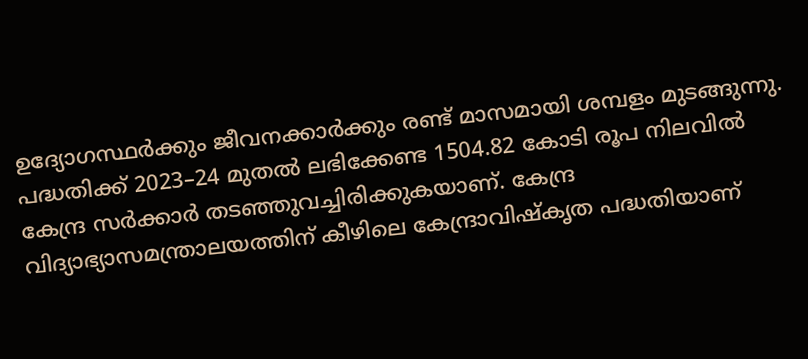ഉദ്യോഗസ്ഥർക്കും ജീവനക്കാർക്കും രണ്ട് മാസമായി ശമ്പളം മുടങ്ങുന്നു. പദ്ധതിക്ക് 2023–24 മുതൽ ലഭിക്കേണ്ട 1504.82 കോടി രൂപ നിലവിൽ കേന്ദ്ര സർക്കാർ തടഞ്ഞുവച്ചിരിക്കുകയാണ്. കേന്ദ്ര വിദ്യാഭ്യാസമന്ത്രാലയത്തിന് കീഴിലെ കേന്ദ്രാവിഷ്കൃത പദ്ധതിയാണ്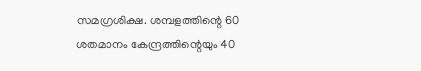സമഗ്രശിക്ഷ. ശമ്പളത്തിന്റെ 60 ശതമാനം കേന്ദ്രത്തിന്റെയും 40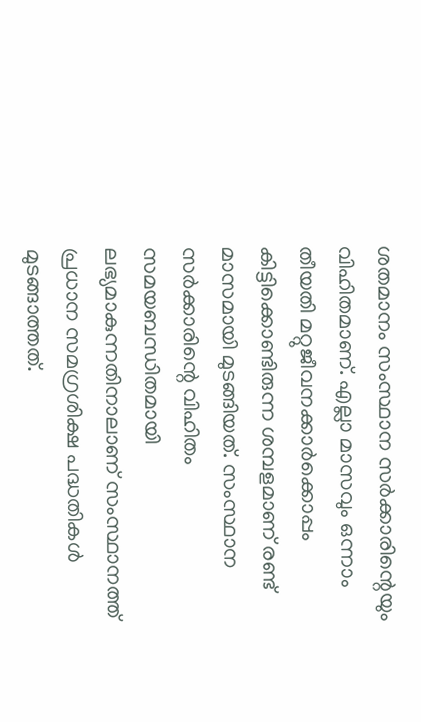ശതമാനം സംസ്ഥാന സർക്കാരിന്റെയും വിഹിതമാണ്. എല്ലാ മാസവും ഒന്നാം തീയതി മറ്റുജീവനക്കാർക്കൊപ്പം കിട്ടിക്കൊണ്ടിരുന്ന ശമ്പളമാണ് രണ്ട് മാസമായി മുടങ്ങിയത്. സംസ്ഥാന സർക്കാരിന്റെ വിഹിതം സമയബന്ധിതമായി ലഭ്യമാകുന്നതിനാലാണ് സംസ്ഥാനത്ത് പ്രധാന സമഗ്രശിക്ഷ പദ്ധതികൾ മുടങ്ങാത്തത്.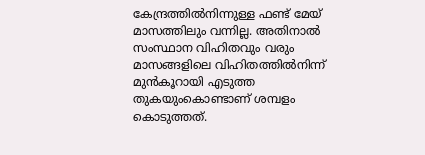കേന്ദ്രത്തിൽനിന്നുള്ള ഫണ്ട് മേയ് മാസത്തിലും വന്നില്ല. അതിനാൽ സംസ്ഥാന വിഹിതവും വരും മാസങ്ങളിലെ വിഹിതത്തിൽനിന്ന് മുൻകൂറായി എടുത്ത തുകയുംകൊണ്ടാണ് ശമ്പളം കൊടുത്തത്.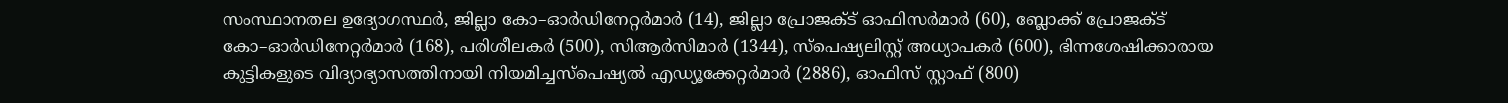സംസ്ഥാനതല ഉദ്യോഗസ്ഥർ, ജില്ലാ കോ–ഓർഡിനേറ്റർമാർ (14), ജില്ലാ പ്രോജക്ട് ഓഫിസര്‍മാർ (60), ബ്ലോക്ക് പ്രോജക്ട് കോ–ഓർഡിനേറ്റർമാർ (168), പരിശീലകർ (500), സിആർസിമാർ (1344), സ്പെഷ്യലിസ്റ്റ് അധ്യാപകർ (600), ഭിന്നശേഷിക്കാരായ കുട്ടികളുടെ വിദ്യാഭ്യാസത്തിനായി നിയമിച്ചസ്പെഷ്യൽ എഡ്യൂക്കേറ്റർമാർ (2886), ഓഫിസ് സ്റ്റാഫ് (800)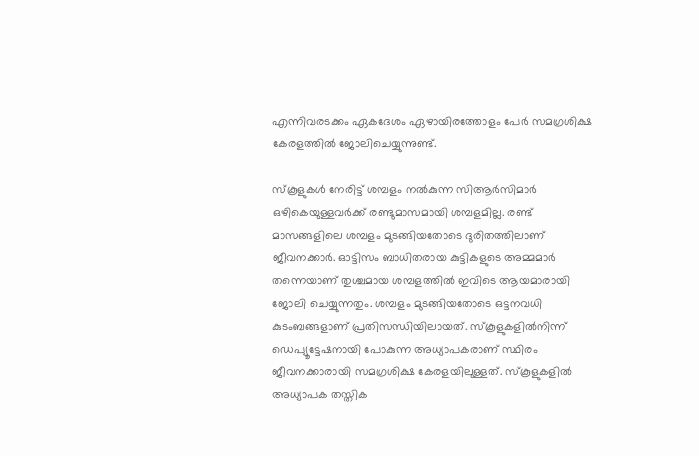എന്നിവരടക്കം ഏകദേശം ഏഴായിരത്തോളം പേർ സമഗ്രശിക്ഷ കേരളത്തിൽ ജോലിചെയ്യുന്നുണ്ട്.

സ്കൂളുകൾ നേരിട്ട് ശമ്പളം നൽകുന്ന സിആർസിമാർ ഒഴികെയുള്ളവർക്ക് രണ്ടുമാസമായി ശമ്പളമില്ല. രണ്ട് മാസങ്ങളിലെ ശമ്പളം മുടങ്ങിയതോടെ ദുരിതത്തിലാണ് ജീവനക്കാർ. ഓട്ടിസം ബാധിതരായ കുട്ടികളുടെ അമ്മമാർ തന്നെയാണ് തുശ്ചമായ ശമ്പളത്തിൽ ഇവിടെ ആയമാരായി ജോലി ചെയ്യുന്നതും. ശമ്പളം മുടങ്ങിയതോടെ ഒട്ടനവധി കുടംബങ്ങളാണ് പ്രതിസന്ധിയിലായത്. സ്കൂളുകളിൽനിന്ന് ഡെപ്യൂട്ടേഷനായി പോകുന്ന അധ്യാപകരാണ് സ്ഥിരം ജീവനക്കാരായി സമഗ്രശിക്ഷ കേരളയിലുള്ളത്. സ്കൂളുകളിൽ അധ്യാപക തസ്തിക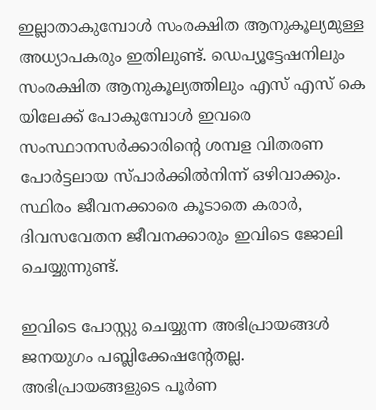ഇല്ലാതാകുമ്പോൾ സംരക്ഷിത ആനുകൂല്യമുള്ള അധ്യാപകരും ഇതിലുണ്ട്. ഡെപ്യൂട്ടേഷനിലും സംരക്ഷിത ആനുകൂല്യത്തിലും എസ് എസ് കെ യിലേക്ക് പോകുമ്പോൾ ഇവരെ സംസ്ഥാനസർക്കാരിന്റെ ശമ്പള വിതരണ പോർട്ടലായ സ്പാർക്കിൽനിന്ന് ഒഴിവാക്കും. സ്ഥിരം ജീവനക്കാരെ കൂടാതെ കരാർ, ദിവസവേതന ജീവനക്കാരും ഇവിടെ ജോലി ചെയ്യുന്നുണ്ട്.

ഇവിടെ പോസ്റ്റു ചെയ്യുന്ന അഭിപ്രായങ്ങള്‍ ജനയുഗം പബ്ലിക്കേഷന്റേതല്ല. അഭിപ്രായങ്ങളുടെ പൂര്‍ണ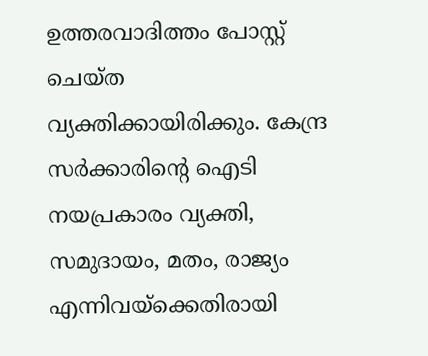ഉത്തരവാദിത്തം പോസ്റ്റ് ചെയ്ത വ്യക്തിക്കായിരിക്കും. കേന്ദ്ര സര്‍ക്കാരിന്റെ ഐടി നയപ്രകാരം വ്യക്തി, സമുദായം, മതം, രാജ്യം എന്നിവയ്‌ക്കെതിരായി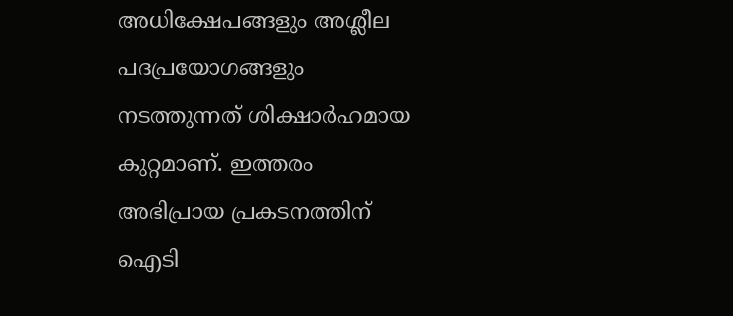അധിക്ഷേപങ്ങളും അശ്ലീല പദപ്രയോഗങ്ങളും നടത്തുന്നത് ശിക്ഷാര്‍ഹമായ കുറ്റമാണ്. ഇത്തരം അഭിപ്രായ പ്രകടനത്തിന് ഐടി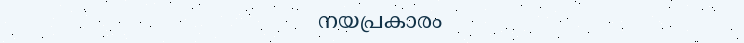നയപ്രകാരം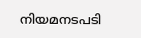നിയമനടപടി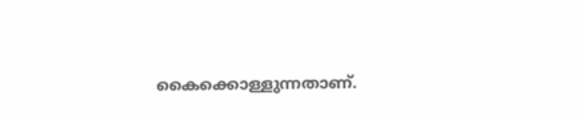കൈക്കൊള്ളുന്നതാണ്.